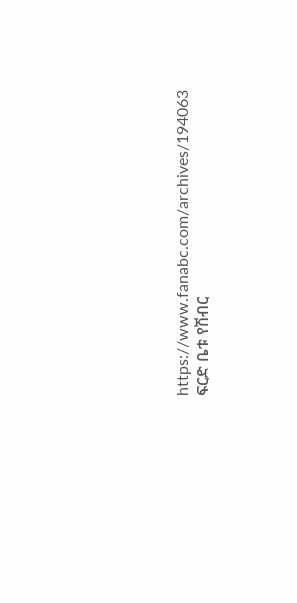https://www.fanabc.com/archives/194063
ፍርድ ቤቱ የሽብር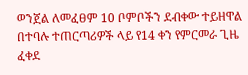ወንጀል ለመፈፀም 10 ቦምቦችን ደብቀው ተይዘዋል በተባሉ ተጠርጣሪዎች ላይ የ14 ቀን የምርመራ ጊዜ ፈቀደ